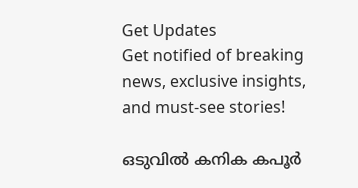Get Updates
Get notified of breaking news, exclusive insights, and must-see stories!

ഒടുവില്‍ കനിക കപൂര്‍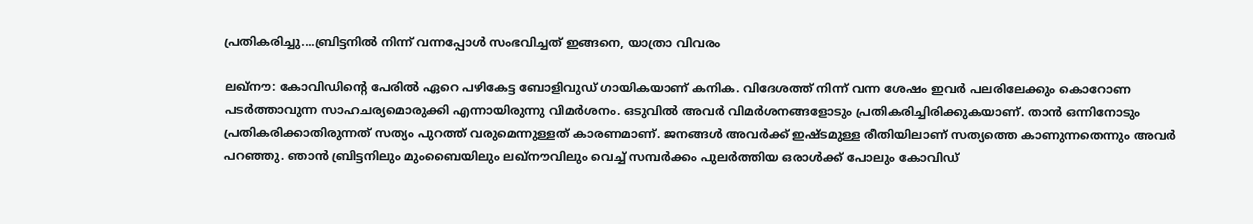പ്രതികരിച്ചു....ബ്രിട്ടനില്‍ നിന്ന് വന്നപ്പോള്‍ സംഭവിച്ചത് ഇങ്ങനെ, യാത്രാ വിവരം

ലഖ്‌നൗ: കോവിഡിന്റെ പേരില്‍ ഏറെ പഴികേട്ട ബോളിവുഡ് ഗായികയാണ് കനിക. വിദേശത്ത് നിന്ന് വന്ന ശേഷം ഇവര്‍ പലരിലേക്കും കൊറോണ പടര്‍ത്താവുന്ന സാഹചര്യമൊരുക്കി എന്നായിരുന്നു വിമര്‍ശനം. ഒടുവില്‍ അവര്‍ വിമര്‍ശനങ്ങളോടും പ്രതികരിച്ചിരിക്കുകയാണ്. താന്‍ ഒന്നിനോടും പ്രതികരിക്കാതിരുന്നത് സത്യം പുറത്ത് വരുമെന്നുള്ളത് കാരണമാണ്. ജനങ്ങള്‍ അവര്‍ക്ക് ഇഷ്ടമുള്ള രീതിയിലാണ് സത്യത്തെ കാണുന്നതെന്നും അവര്‍ പറഞ്ഞു. ഞാന്‍ ബ്രിട്ടനിലും മുംബൈയിലും ലഖ്‌നൗവിലും വെച്ച് സമ്പര്‍ക്കം പുലര്‍ത്തിയ ഒരാള്‍ക്ക് പോലും കോവിഡ്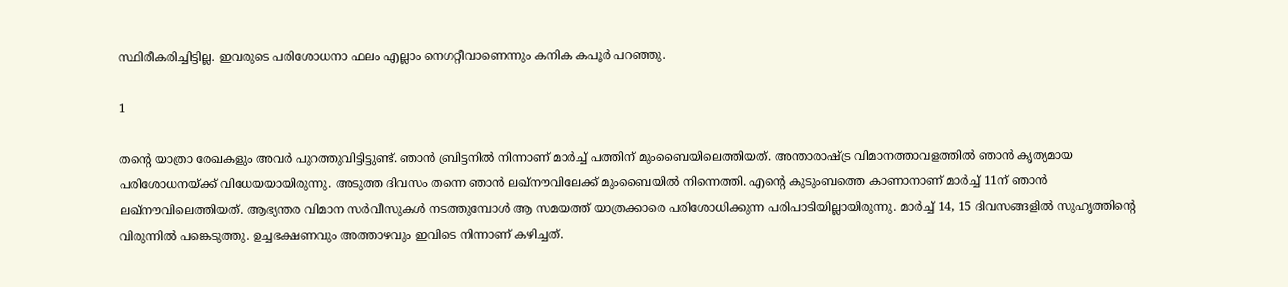സ്ഥിരീകരിച്ചിട്ടില്ല. ഇവരുടെ പരിശോധനാ ഫലം എല്ലാം നെഗറ്റീവാണെന്നും കനിക കപൂര്‍ പറഞ്ഞു.

1

തന്റെ യാത്രാ രേഖകളും അവര്‍ പുറത്തുവിട്ടിട്ടുണ്ട്. ഞാന്‍ ബ്രിട്ടനില്‍ നിന്നാണ് മാര്‍ച്ച് പത്തിന് മുംബൈയിലെത്തിയത്. അന്താരാഷ്ട്ര വിമാനത്താവളത്തില്‍ ഞാന്‍ കൃത്യമായ പരിശോധനയ്ക്ക് വിധേയയായിരുന്നു. അടുത്ത ദിവസം തന്നെ ഞാന്‍ ലഖ്‌നൗവിലേക്ക് മുംബൈയില്‍ നിന്നെത്തി. എന്റെ കുടുംബത്തെ കാണാനാണ് മാര്‍ച്ച് 11ന് ഞാന്‍ ലഖ്‌നൗവിലെത്തിയത്. ആഭ്യന്തര വിമാന സര്‍വീസുകള്‍ നടത്തുമ്പോള്‍ ആ സമയത്ത് യാത്രക്കാരെ പരിശോധിക്കുന്ന പരിപാടിയില്ലായിരുന്നു. മാര്‍ച്ച് 14, 15 ദിവസങ്ങളില്‍ സുഹൃത്തിന്റെ വിരുന്നില്‍ പങ്കെടുത്തു. ഉച്ചഭക്ഷണവും അത്താഴവും ഇവിടെ നിന്നാണ് കഴിച്ചത്.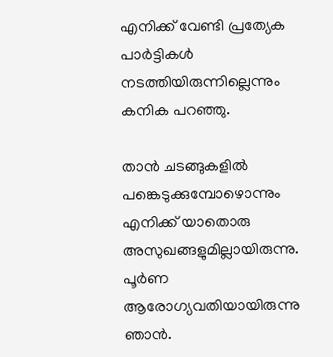എനിക്ക് വേണ്ടി പ്രത്യേക പാര്‍ട്ടികള്‍ നടത്തിയിരുന്നില്ലെന്നും കനിക പറഞ്ഞു.

താന്‍ ചടങ്ങുകളില്‍ പങ്കെടുക്കുമ്പോഴൊന്നും എനിക്ക് യാതൊരു അസുഖങ്ങളുമില്ലായിരുന്നു. പൂര്‍ണ ആരോഗ്യവതിയായിരുന്നു ഞാന്‍.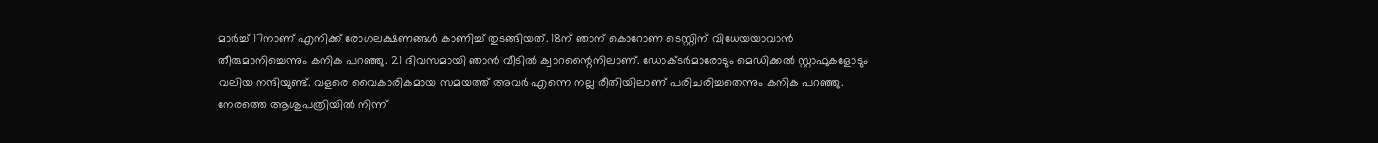മാര്‍ച്ച് 17നാണ് എനിക്ക് രോഗലക്ഷണങ്ങള്‍ കാണിച്ച് തുടങ്ങിയത്. 18ന് ഞാന് കൊറോണ ടെസ്റ്റിന് വിധേയയാവാന്‍ തീരുമാനിച്ചെന്നും കനിക പറഞ്ഞു. 21 ദിവസമായി ഞാന്‍ വീടില്‍ ക്വാറന്റൈനിലാണ്. ഡോക്ടര്‍മാരോടും മെഡിക്കല്‍ സ്റ്റാഫുകളോടും വലിയ നന്ദിയുണ്ട്. വളരെ വൈകാരികമായ സമയത്ത് അവര്‍ എന്നെ നല്ല രീതിയിലാണ് പരിചരിച്ചതെന്നും കനിക പറഞ്ഞു. നേരത്തെ ആശുപത്രിയില്‍ നിന്ന്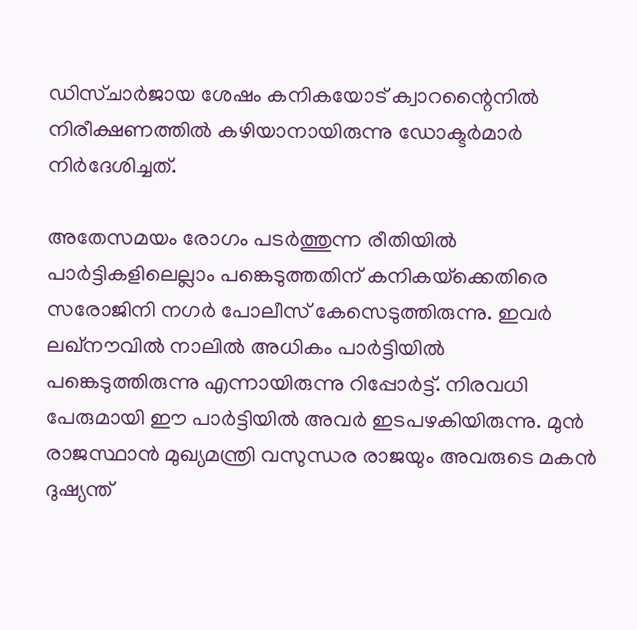ഡിസ്ചാര്‍ജായ ശേഷം കനികയോട് ക്വാറന്റൈനില്‍ നിരീക്ഷണത്തില്‍ കഴിയാനായിരുന്നു ഡോക്ടര്‍മാര്‍ നിര്‍ദേശിച്ചത്.

അതേസമയം രോഗം പടര്‍ത്തുന്ന രീതിയില്‍ പാര്‍ട്ടികളിലെല്ലാം പങ്കെടുത്തതിന് കനികയ്‌ക്കെതിരെ സരോജിനി നഗര്‍ പോലീസ് കേസെടുത്തിരുന്നു. ഇവര്‍ ലഖ്‌നൗവില്‍ നാലില്‍ അധികം പാര്‍ട്ടിയില്‍ പങ്കെടുത്തിരുന്നു എന്നായിരുന്നു റിപ്പോര്‍ട്ട്. നിരവധി പേരുമായി ഈ പാര്‍ട്ടിയില്‍ അവര്‍ ഇടപഴകിയിരുന്നു. മുന്‍ രാജസ്ഥാന്‍ മുഖ്യമന്ത്രി വസുന്ധര രാജയും അവരുടെ മകന്‍ ദുഷ്യന്ത്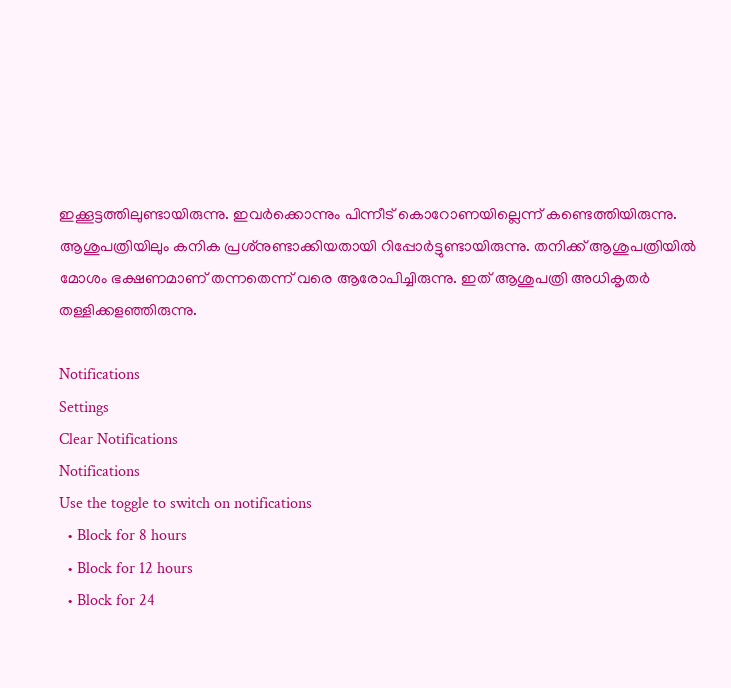ഇക്കൂട്ടത്തിലുണ്ടായിരുന്നു. ഇവര്‍ക്കൊന്നും പിന്നീട് കൊറോണയില്ലെന്ന് കണ്ടെത്തിയിരുന്നു. ആശുപത്രിയിലും കനിക പ്രശ്‌നുണ്ടാക്കിയതായി റിപ്പോര്‍ട്ടുണ്ടായിരുന്നു. തനിക്ക് ആശുപത്രിയില്‍ മോശം ഭക്ഷണമാണ് തന്നതെന്ന് വരെ ആരോപിച്ചിരുന്നു. ഇത് ആശുപത്രി അധികൃതര്‍ തള്ളിക്കളഞ്ഞിരുന്നു.

Notifications
Settings
Clear Notifications
Notifications
Use the toggle to switch on notifications
  • Block for 8 hours
  • Block for 12 hours
  • Block for 24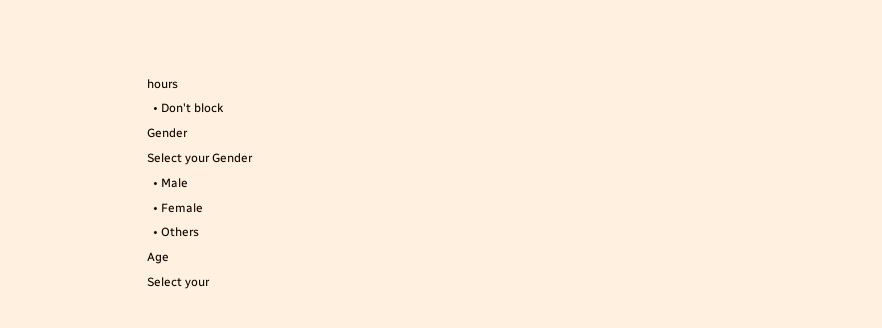hours
  • Don't block
Gender
Select your Gender
  • Male
  • Female
  • Others
Age
Select your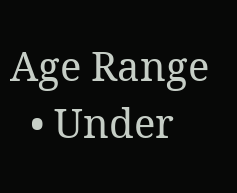Age Range
  • Under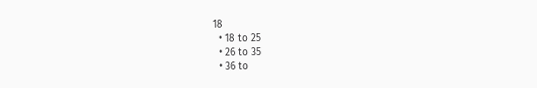18
  • 18 to 25
  • 26 to 35
  • 36 to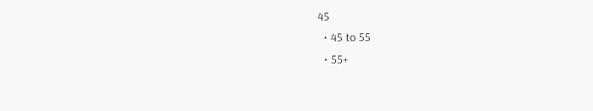45
  • 45 to 55
  • 55+